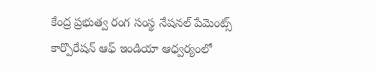కేంద్ర ప్రభుత్వ రంగ సంస్థ నేషనల్ పేమెంట్స్ కార్పొరేషన్ ఆఫ్ ఇండియా ఆధ్వర్యంలో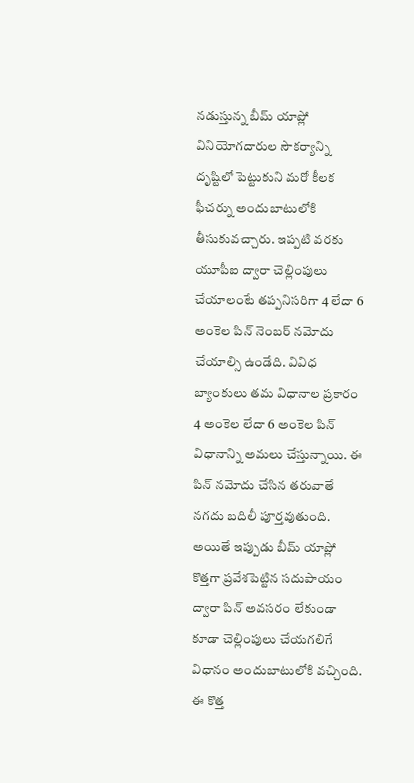నడుస్తున్న బీమ్ యాప్లో వినియోగదారుల సౌకర్యాన్ని దృష్టిలో పెట్టుకుని మరో కీలక ఫీచర్ను అందుబాటులోకి తీసుకువచ్చారు. ఇప్పటి వరకు యూపీఐ ద్వారా చెల్లింపులు చేయాలంటే తప్పనిసరిగా 4 లేదా 6 అంకెల పిన్ నెంబర్ నమోదు చేయాల్సి ఉండేది. వివిధ బ్యాంకులు తమ విధానాల ప్రకారం 4 అంకెల లేదా 6 అంకెల పిన్ విధానాన్ని అమలు చేస్తున్నాయి. ఈ పిన్ నమోదు చేసిన తరువాతే నగదు బదిలీ పూర్తవుతుంది. అయితే ఇప్పుడు బీమ్ యాప్లో కొత్తగా ప్రవేశపెట్టిన సదుపాయం ద్వారా పిన్ అవసరం లేకుండా కూడా చెల్లింపులు చేయగలిగే విధానం అందుబాటులోకి వచ్చింది.
ఈ కొత్త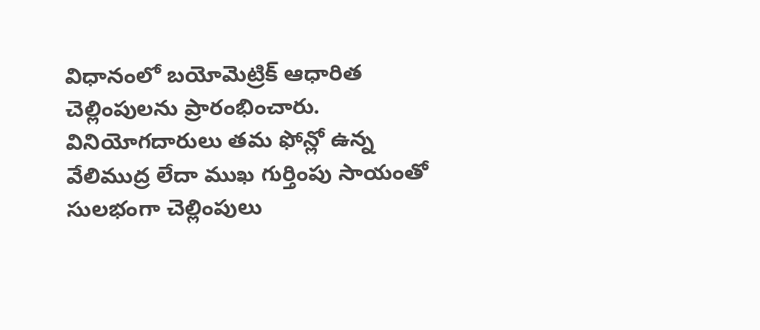విధానంలో బయోమెట్రిక్ ఆధారిత చెల్లింపులను ప్రారంభించారు. వినియోగదారులు తమ ఫోన్లో ఉన్న వేలిముద్ర లేదా ముఖ గుర్తింపు సాయంతో సులభంగా చెల్లింపులు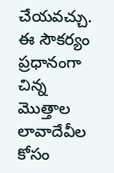చేయవచ్చు. ఈ సౌకర్యం ప్రధానంగా చిన్న మొత్తాల లావాదేవీల కోసం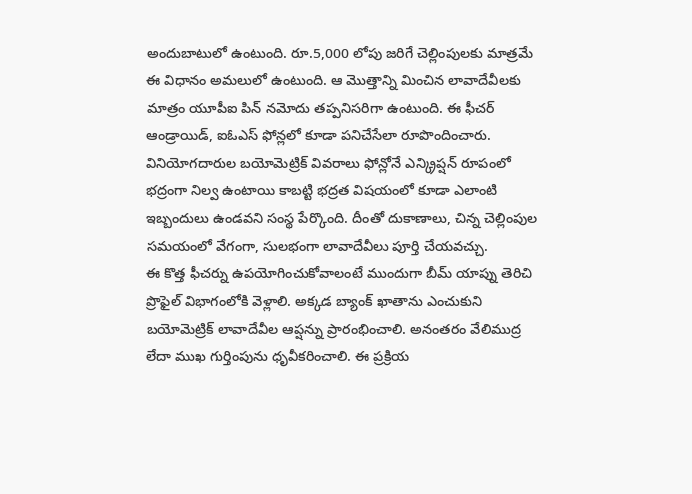అందుబాటులో ఉంటుంది. రూ.5,000 లోపు జరిగే చెల్లింపులకు మాత్రమే ఈ విధానం అమలులో ఉంటుంది. ఆ మొత్తాన్ని మించిన లావాదేవీలకు మాత్రం యూపీఐ పిన్ నమోదు తప్పనిసరిగా ఉంటుంది. ఈ ఫీచర్ ఆండ్రాయిడ్, ఐఓఎస్ ఫోన్లలో కూడా పనిచేసేలా రూపొందించారు. వినియోగదారుల బయోమెట్రిక్ వివరాలు ఫోన్లోనే ఎన్క్రిప్షన్ రూపంలో భద్రంగా నిల్వ ఉంటాయి కాబట్టి భద్రత విషయంలో కూడా ఎలాంటి ఇబ్బందులు ఉండవని సంస్థ పేర్కొంది. దీంతో దుకాణాలు, చిన్న చెల్లింపుల సమయంలో వేగంగా, సులభంగా లావాదేవీలు పూర్తి చేయవచ్చు.
ఈ కొత్త ఫీచర్ను ఉపయోగించుకోవాలంటే ముందుగా బీమ్ యాప్ను తెరిచి ప్రొఫైల్ విభాగంలోకి వెళ్లాలి. అక్కడ బ్యాంక్ ఖాతాను ఎంచుకుని బయోమెట్రిక్ లావాదేవీల ఆప్షన్ను ప్రారంభించాలి. అనంతరం వేలిముద్ర లేదా ముఖ గుర్తింపును ధృవీకరించాలి. ఈ ప్రక్రియ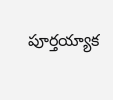పూర్తయ్యాక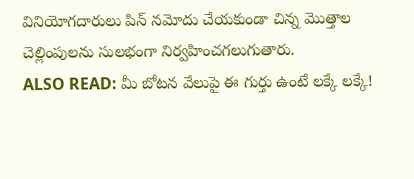వినియోగదారులు పిన్ నమోదు చేయకుండా చిన్న మొత్తాల చెల్లింపులను సులభంగా నిర్వహించగలుగుతారు.
ALSO READ: మీ బోటన వేలుపై ఈ గుర్తు ఉంటే లక్కే లక్కే!